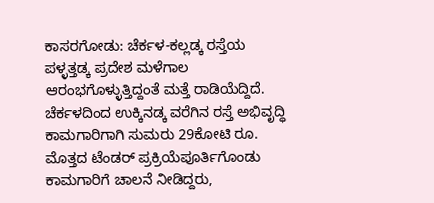ಕಾಸರಗೋಡು: ಚೆರ್ಕಳ-ಕಲ್ಲಡ್ಕ ರಸ್ತೆಯ ಪಳ್ಳತ್ತಡ್ಕ ಪ್ರದೇಶ ಮಳೆಗಾಲ ಆರಂಭಗೊಳ್ಳುತ್ತಿದ್ದಂತೆ ಮತ್ತೆ ರಾಡಿಯೆದ್ದಿದೆ. ಚೆರ್ಕಳದಿಂದ ಉಕ್ಕಿನಡ್ಕ ವರೆಗಿನ ರಸ್ತೆ ಅಭಿವೃದ್ಧಿ ಕಾಮಗಾರಿಗಾಗಿ ಸುಮರು 29ಕೋಟಿ ರೂ. ಮೊತ್ತದ ಟೆಂಡರ್ ಪ್ರಕ್ರಿಯೆಪೂರ್ತಿಗೊಂಡು ಕಾಮಗಾರಿಗೆ ಚಾಲನೆ ನೀಡಿದ್ದರು,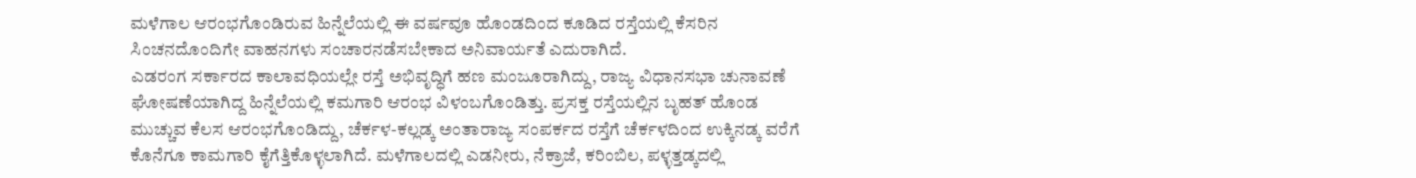ಮಳೆಗಾಲ ಆರಂಭಗೊಂಡಿರುವ ಹಿನ್ನೆಲೆಯಲ್ಲಿ ಈ ವರ್ಷವೂ ಹೊಂಡದಿಂದ ಕೂಡಿದ ರಸ್ತೆಯಲ್ಲಿ ಕೆಸರಿನ ಸಿಂಚನದೊಂದಿಗೇ ವಾಹನಗಳು ಸಂಚಾರನಡೆಸಬೇಕಾದ ಅನಿವಾರ್ಯತೆ ಎದುರಾಗಿದೆ.
ಎಡರಂಗ ಸರ್ಕಾರದ ಕಾಲಾವಧಿಯಲ್ಲೇ ರಸ್ತೆ ಅಭಿವೃದ್ಧಿಗೆ ಹಣ ಮಂಜೂರಾಗಿದ್ದು, ರಾಜ್ಯ ವಿಧಾನಸಭಾ ಚುನಾವಣೆ ಘೋಷಣೆಯಾಗಿದ್ದ ಹಿನ್ನೆಲೆಯಲ್ಲಿ ಕಮಗಾರಿ ಆರಂಭ ವಿಳಂಬಗೊಂಡಿತ್ತು. ಪ್ರಸಕ್ತ ರಸ್ತೆಯಲ್ಲಿನ ಬೃಹತ್ ಹೊಂಡ ಮುಚ್ಚುವ ಕೆಲಸ ಆರಂಭಗೊಂಡಿದ್ದು, ಚೆರ್ಕಳ-ಕಲ್ಲಡ್ಕ ಅಂತಾರಾಜ್ಯ ಸಂಪರ್ಕದ ರಸ್ತೆಗೆ ಚೆರ್ಕಳದಿಂದ ಉಕ್ಕಿನಡ್ಕ ವರೆಗೆ ಕೊನೆಗೂ ಕಾಮಗಾರಿ ಕೈಗೆತ್ತಿಕೊಳ್ಳಲಾಗಿದೆ. ಮಳೆಗಾಲದಲ್ಲಿ ಎಡನೀರು, ನೆಕ್ರಾಜೆ, ಕರಿಂಬಿಲ, ಪಳ್ಳತ್ತಡ್ಕದಲ್ಲಿ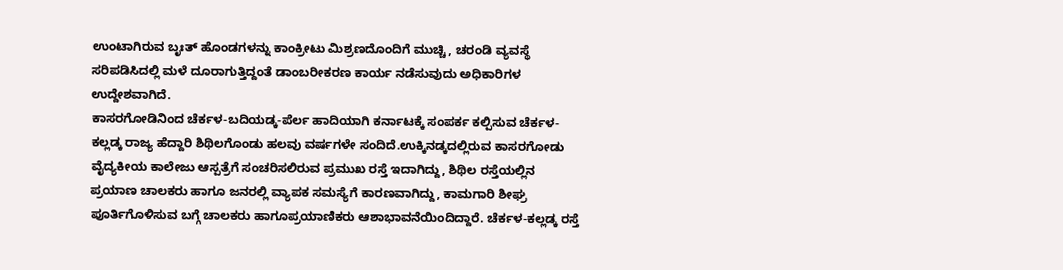ಉಂಟಾಗಿರುವ ಬೃಃತ್ ಹೊಂಡಗಳನ್ನು ಕಾಂಕ್ರೀಟು ಮಿಶ್ರಣದೊಂದಿಗೆ ಮುಚ್ಚಿ, ಚರಂಡಿ ವ್ಯವಸ್ಥೆ ಸರಿಪಡಿಸಿದಲ್ಲಿ ಮಳೆ ದೂರಾಗುತ್ತಿದ್ದಂತೆ ಡಾಂಬರೀಕರಣ ಕಾರ್ಯ ನಡೆಸುವುದು ಅಧಿಕಾರಿಗಳ ಉದ್ದೇಶವಾಗಿದೆ.
ಕಾಸರಗೋಡಿನಿಂದ ಚೆರ್ಕಳ-ಬದಿಯಡ್ಕ-ಪೆರ್ಲ ಹಾದಿಯಾಗಿ ಕರ್ನಾಟಕ್ಕೆ ಸಂಪರ್ಕ ಕಲ್ಪಿಸುವ ಚೆರ್ಕಳ-ಕಲ್ಲಡ್ಕ ರಾಜ್ಯ ಹೆದ್ದಾರಿ ಶಿಥಿಲಗೊಂಡು ಹಲವು ವರ್ಷಗಳೇ ಸಂದಿದೆ.ಉಕ್ಕಿನಡ್ಕದಲ್ಲಿರುವ ಕಾಸರಗೋಡು ವೈದ್ಯಕೀಯ ಕಾಲೇಜು ಆಸ್ಪತ್ರೆಗೆ ಸಂಚರಿಸಲಿರುವ ಪ್ರಮುಖ ರಸ್ತೆ ಇದಾಗಿದ್ದು, ಶಿಥಿಲ ರಸ್ತೆಯಲ್ಲಿನ ಪ್ರಯಾಣ ಚಾಲಕರು ಹಾಗೂ ಜನರಲ್ಲಿ ವ್ಯಾಪಕ ಸಮಸ್ಯೆಗೆ ಕಾರಣವಾಗಿದ್ದು, ಕಾಮಗಾರಿ ಶೀಘ್ರ ಪೂರ್ತಿಗೊಳಿಸುವ ಬಗ್ಗೆ ಚಾಲಕರು ಹಾಗೂಪ್ರಯಾಣಿಕರು ಆಶಾಭಾವನೆಯಿಂದಿದ್ದಾರೆ. ಚೆರ್ಕಳ-ಕಲ್ಲಡ್ಕ ರಸ್ತೆ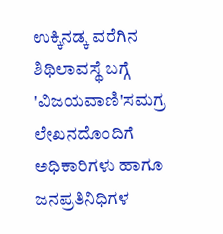ಉಕ್ಕಿನಡ್ಕ ವರೆಗಿನ ಶಿಥಿಲಾವಸ್ಥೆ ಬಗ್ಗೆ 'ವಿಜಯವಾಣಿ'ಸಮಗ್ರ ಲೇಖನದೊಂದಿಗೆ ಅಧಿಕಾರಿಗಳು ಹಾಗೂ ಜನಪ್ರತಿನಿಧಿಗಳ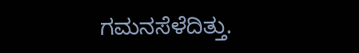ಗಮನಸೆಳೆದಿತ್ತು.